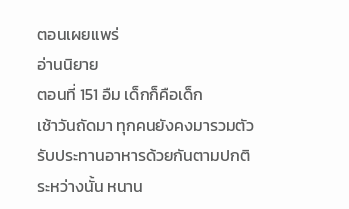ตอนเผยแพร่
อ่านนิยาย
ตอนที่ 151 อืม เด็กก็คือเด็ก
เช้าวันถัดมา ทุกคนยังคงมารวมตัวรับประทานอาหารด้วยกันตามปกติ
ระหว่างนั้น หนาน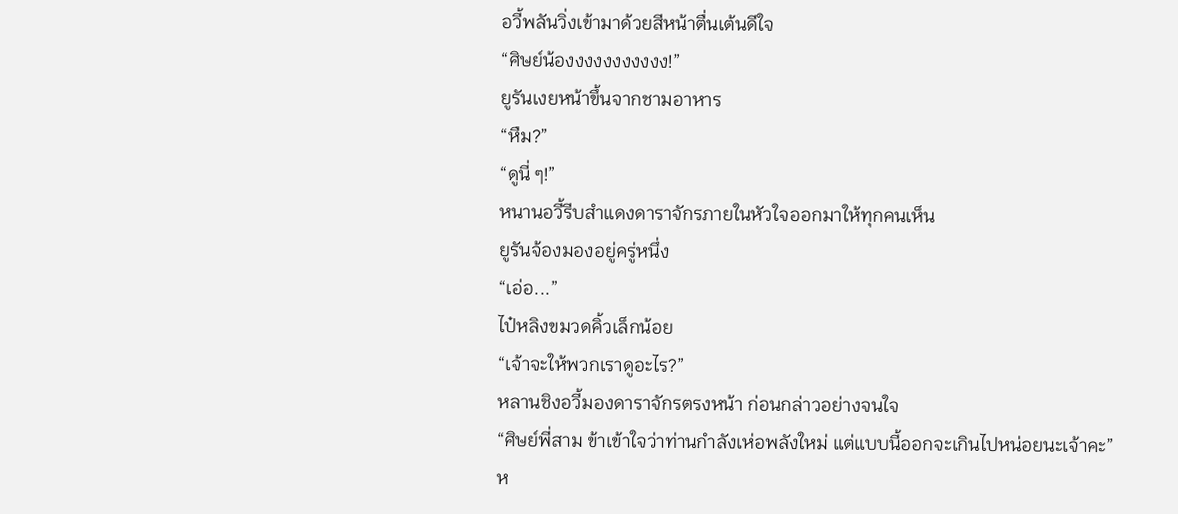อวี้พลันวิ่งเข้ามาด้วยสีหน้าตื่นเต้นดีใจ
“ศิษย์น้องงงงงงงงงงง!”
ยูรันเงยหน้าขึ้นจากชามอาหาร
“หืม?”
“ดูนี่ ๆ!”
หนานอวี้รีบสำแดงดาราจักรภายในหัวใจออกมาให้ทุกคนเห็น
ยูรันจ้องมองอยู่ครู่หนึ่ง
“เอ่อ...”
ไป๋หลิงขมวดคิ้วเล็กน้อย
“เจ้าจะให้พวกเราดูอะไร?”
หลานชิงอวี้มองดาราจักรตรงหน้า ก่อนกล่าวอย่างจนใจ
“ศิษย์พี่สาม ข้าเข้าใจว่าท่านกำลังเห่อพลังใหม่ แต่แบบนี้ออกจะเกินไปหน่อยนะเจ้าคะ”
ห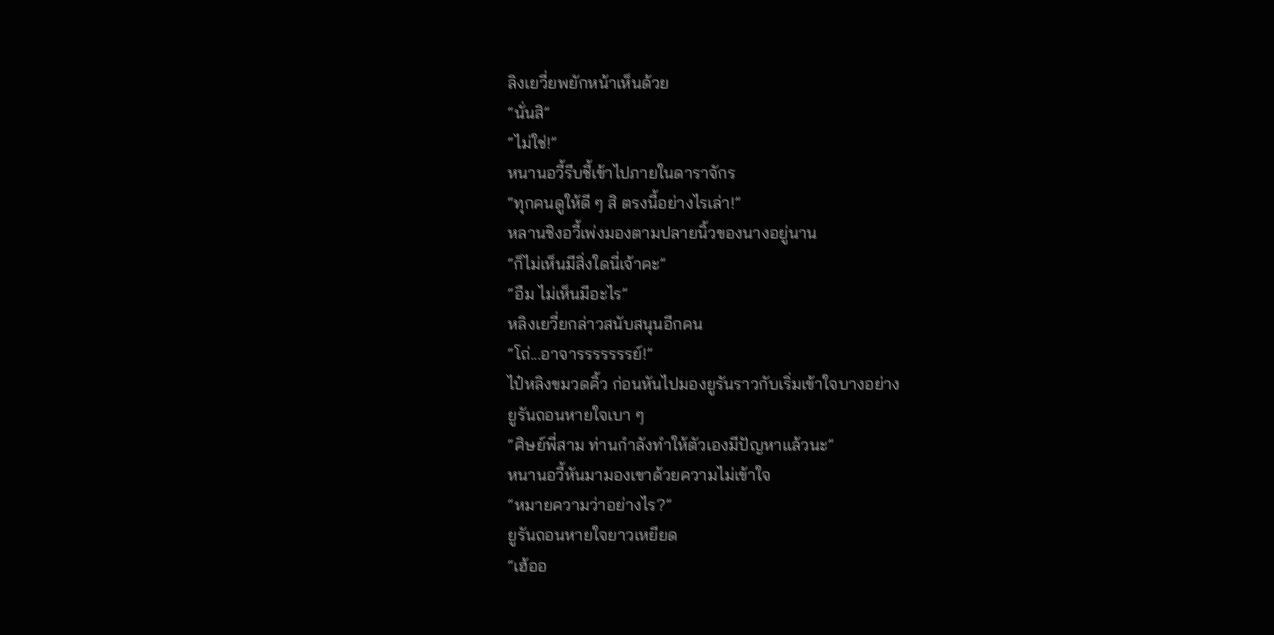ลิงเยวี่ยพยักหน้าเห็นด้วย
“นั่นสิ”
“ไม่ใช่!”
หนานอวี้รีบชี้เข้าไปภายในดาราจักร
“ทุกคนดูให้ดี ๆ สิ ตรงนี้อย่างไรเล่า!”
หลานชิงอวี้เพ่งมองตามปลายนิ้วของนางอยู่นาน
“ก็ไม่เห็นมีสิ่งใดนี่เจ้าคะ”
“อืม ไม่เห็นมีอะไร”
หลิงเยวี่ยกล่าวสนับสนุนอีกคน
“โถ่...อาจารรรรรรรย์!”
ไป๋หลิงขมวดคิ้ว ก่อนหันไปมองยูรันราวกับเริ่มเข้าใจบางอย่าง
ยูรันถอนหายใจเบา ๆ
“ศิษย์พี่สาม ท่านกำลังทำให้ตัวเองมีปัญหาแล้วนะ”
หนานอวี้หันมามองเขาด้วยความไม่เข้าใจ
“หมายความว่าอย่างไร?”
ยูรันถอนหายใจยาวเหยียด
“เฮ้ออ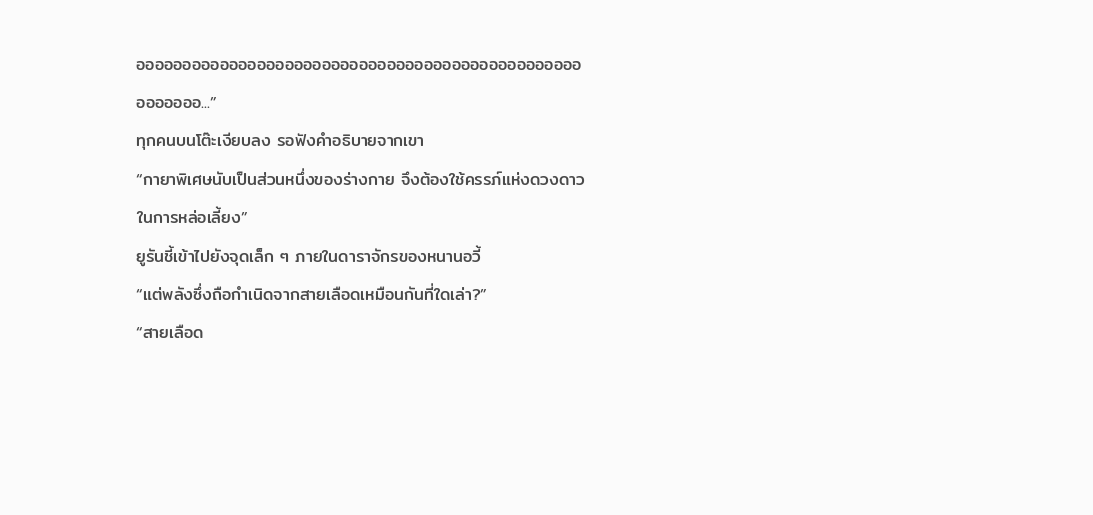อออออออออออออออออออออออออออออออออออออออออออออออออออออออ...”
ทุกคนบนโต๊ะเงียบลง รอฟังคำอธิบายจากเขา
“กายาพิเศษนับเป็นส่วนหนึ่งของร่างกาย จึงต้องใช้ครรภ์แห่งดวงดาวในการหล่อเลี้ยง”
ยูรันชี้เข้าไปยังจุดเล็ก ๆ ภายในดาราจักรของหนานอวี้
“แต่พลังซึ่งถือกำเนิดจากสายเลือดเหมือนกันที่ใดเล่า?”
“สายเลือด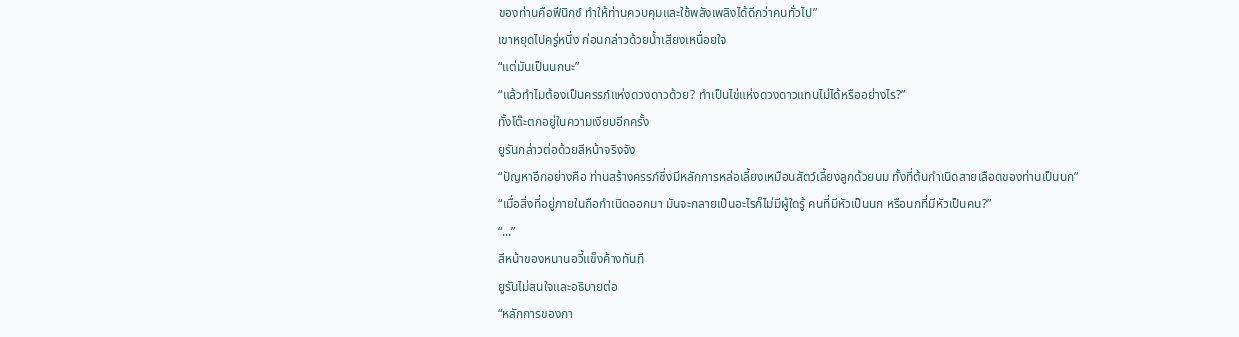ของท่านคือฟีนิกซ์ ทำให้ท่านควบคุมและใช้พลังเพลิงได้ดีกว่าคนทั่วไป”
เขาหยุดไปครู่หนึ่ง ก่อนกล่าวด้วยน้ำเสียงเหนื่อยใจ
“แต่มันเป็นนกนะ”
“แล้วทำไมต้องเป็นครรภ์แห่งดวงดาวด้วย? ทำเป็นไข่แห่งดวงดาวแทนไม่ได้หรืออย่างไร?”
ทั้งโต๊ะตกอยู่ในความเงียบอีกครั้ง
ยูรันกล่าวต่อด้วยสีหน้าจริงจัง
“ปัญหาอีกอย่างคือ ท่านสร้างครรภ์ซึ่งมีหลักการหล่อเลี้ยงเหมือนสัตว์เลี้ยงลูกด้วยนม ทั้งที่ต้นกำเนิดสายเลือดของท่านเป็นนก”
“เมื่อสิ่งที่อยู่ภายในถือกำเนิดออกมา มันจะกลายเป็นอะไรก็ไม่มีผู้ใดรู้ คนที่มีหัวเป็นนก หรือนกที่มีหัวเป็นคน?”
“...”
สีหน้าของหนานอวี้แข็งค้างทันที
ยูรันไม่สนใจและอธิบายต่อ
“หลักการของกา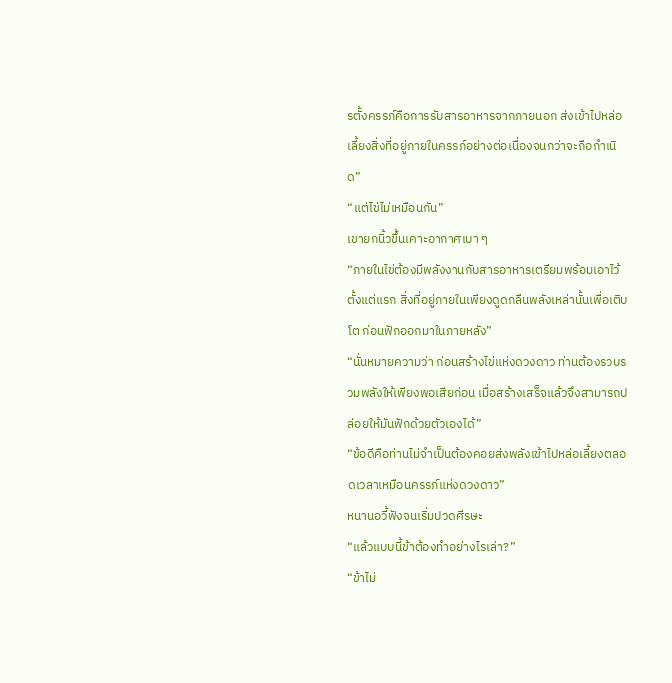รตั้งครรภ์คือการรับสารอาหารจากภายนอก ส่งเข้าไปหล่อเลี้ยงสิ่งที่อยู่ภายในครรภ์อย่างต่อเนื่องจนกว่าจะถือกำเนิด”
“แต่ไข่ไม่เหมือนกัน”
เขายกนิ้วขึ้นเคาะอากาศเบา ๆ
“ภายในไข่ต้องมีพลังงานกับสารอาหารเตรียมพร้อมเอาไว้ตั้งแต่แรก สิ่งที่อยู่ภายในเพียงดูดกลืนพลังเหล่านั้นเพื่อเติบโต ก่อนฟักออกมาในภายหลัง”
“นั่นหมายความว่า ก่อนสร้างไข่แห่งดวงดาว ท่านต้องรวบรวมพลังให้เพียงพอเสียก่อน เมื่อสร้างเสร็จแล้วจึงสามารถปล่อยให้มันฟักด้วยตัวเองได้”
“ข้อดีคือท่านไม่จำเป็นต้องคอยส่งพลังเข้าไปหล่อเลี้ยงตลอดเวลาเหมือนครรภ์แห่งดวงดาว”
หนานอวี้ฟังจนเริ่มปวดศีรษะ
“แล้วแบบนี้ข้าต้องทำอย่างไรเล่า?”
“ข้าไม่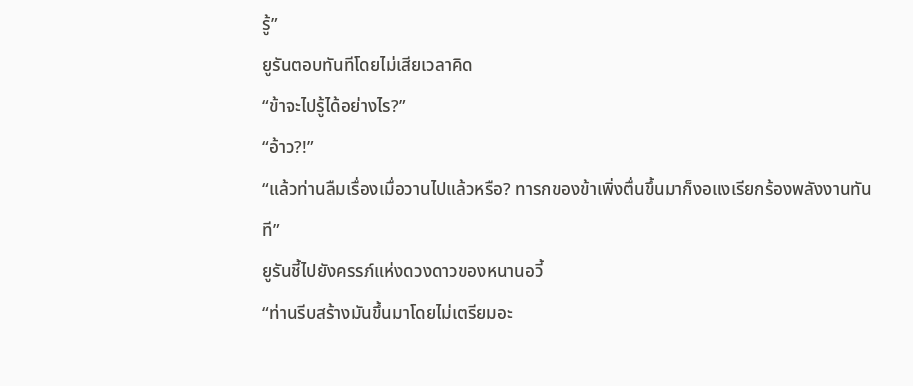รู้”
ยูรันตอบทันทีโดยไม่เสียเวลาคิด
“ข้าจะไปรู้ได้อย่างไร?”
“อ้าว?!”
“แล้วท่านลืมเรื่องเมื่อวานไปแล้วหรือ? ทารกของข้าเพิ่งตื่นขึ้นมาก็งอแงเรียกร้องพลังงานทันที”
ยูรันชี้ไปยังครรภ์แห่งดวงดาวของหนานอวี้
“ท่านรีบสร้างมันขึ้นมาโดยไม่เตรียมอะ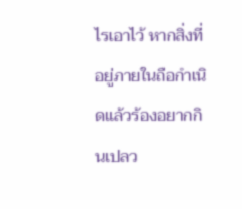ไรเอาไว้ หากสิ่งที่อยู่ภายในถือกำเนิดแล้วร้องอยากกินเปลว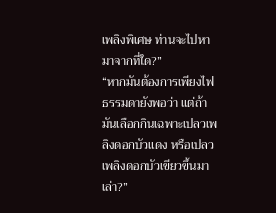เพลิงพิเศษ ท่านจะไปหามาจากที่ใด?”
“หากมันต้องการเพียงไฟธรรมดายังพอว่า แต่ถ้ามันเลือกกินเฉพาะเปลวเพลิงดอกบัวแดง หรือเปลวเพลิงดอกบัวเขียวขึ้นมาเล่า?”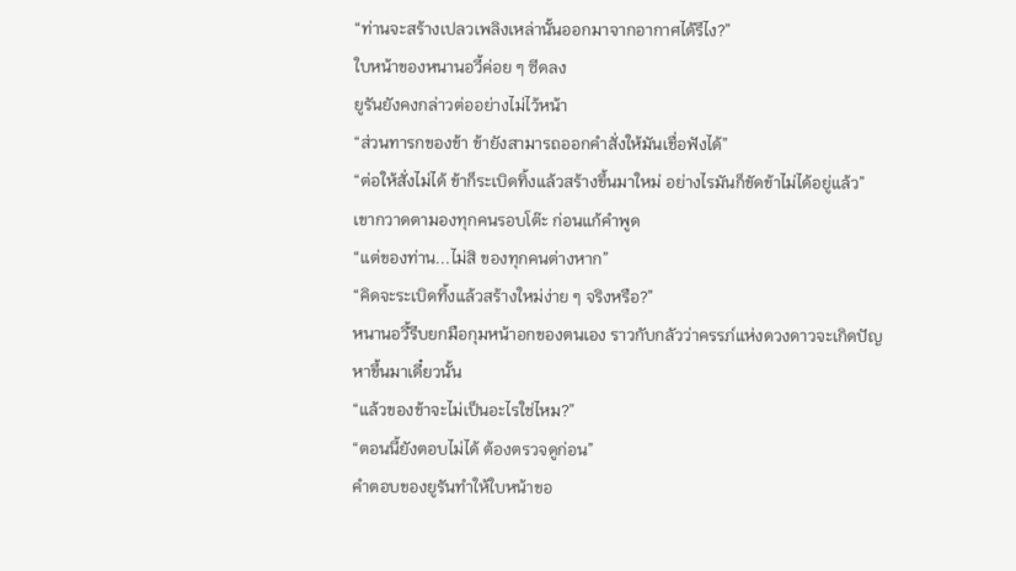“ท่านจะสร้างเปลวเพลิงเหล่านั้นออกมาจากอากาศได้รึไง?”
ใบหน้าของหนานอวี้ค่อย ๆ ซีดลง
ยูรันยังคงกล่าวต่ออย่างไม่ไว้หน้า
“ส่วนทารกของข้า ข้ายังสามารถออกคำสั่งให้มันเชื่อฟังได้”
“ต่อให้สั่งไม่ได้ ข้าก็ระเบิดทิ้งแล้วสร้างขึ้นมาใหม่ อย่างไรมันก็ขัดข้าไม่ได้อยู่แล้ว”
เขากวาดตามองทุกคนรอบโต๊ะ ก่อนแก้คำพูด
“แต่ของท่าน...ไม่สิ ของทุกคนต่างหาก”
“คิดจะระเบิดทิ้งแล้วสร้างใหม่ง่าย ๆ จริงหรือ?”
หนานอวี้รีบยกมือกุมหน้าอกของตนเอง ราวกับกลัวว่าครรภ์แห่งดวงดาวจะเกิดปัญหาขึ้นมาเดี๋ยวนั้น
“แล้วของข้าจะไม่เป็นอะไรใช่ไหม?”
“ตอนนี้ยังตอบไม่ได้ ต้องตรวจดูก่อน”
คำตอบของยูรันทำให้ใบหน้าขอ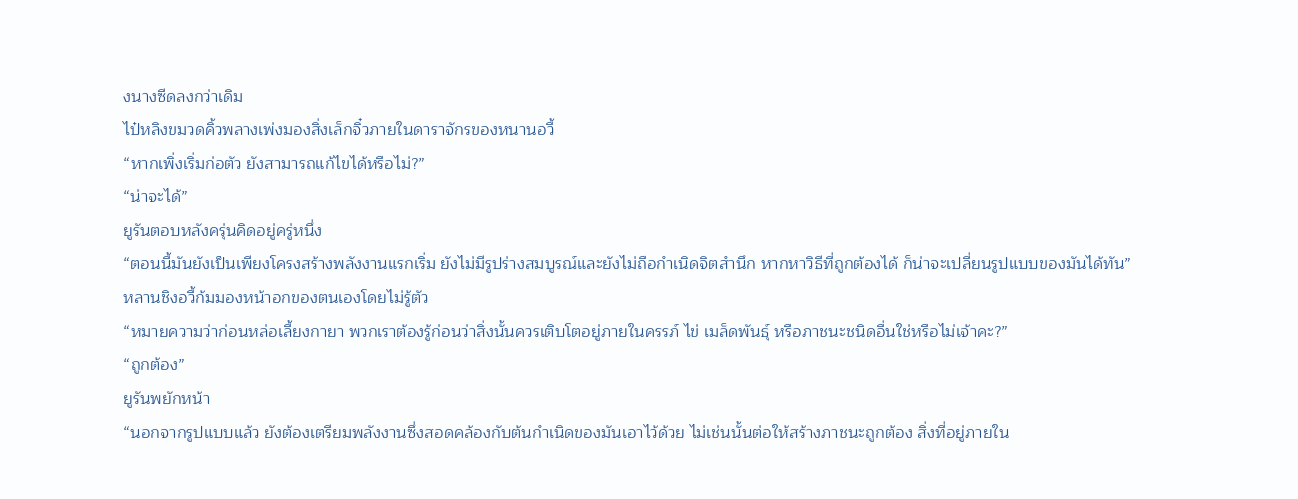งนางซีดลงกว่าเดิม
ไป๋หลิงขมวดคิ้วพลางเพ่งมองสิ่งเล็กจิ๋วภายในดาราจักรของหนานอวี้
“หากเพิ่งเริ่มก่อตัว ยังสามารถแก้ไขได้หรือไม่?”
“น่าจะได้”
ยูรันตอบหลังครุ่นคิดอยู่ครู่หนึ่ง
“ตอนนี้มันยังเป็นเพียงโครงสร้างพลังงานแรกเริ่ม ยังไม่มีรูปร่างสมบูรณ์และยังไม่ถือกำเนิดจิตสำนึก หากหาวิธีที่ถูกต้องได้ ก็น่าจะเปลี่ยนรูปแบบของมันได้ทัน”
หลานชิงอวี้ก้มมองหน้าอกของตนเองโดยไม่รู้ตัว
“หมายความว่าก่อนหล่อเลี้ยงกายา พวกเราต้องรู้ก่อนว่าสิ่งนั้นควรเติบโตอยู่ภายในครรภ์ ไข่ เมล็ดพันธุ์ หรือภาชนะชนิดอื่นใช่หรือไม่เจ้าคะ?”
“ถูกต้อง”
ยูรันพยักหน้า
“นอกจากรูปแบบแล้ว ยังต้องเตรียมพลังงานซึ่งสอดคล้องกับต้นกำเนิดของมันเอาไว้ด้วย ไม่เช่นนั้นต่อให้สร้างภาชนะถูกต้อง สิ่งที่อยู่ภายใน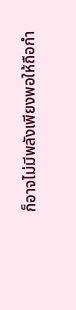ก็อาจไม่มีพลังเพียงพอให้ถือกำ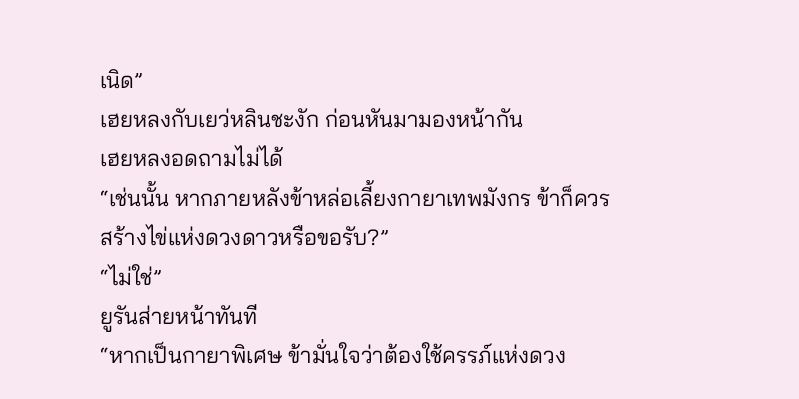เนิด”
เฮยหลงกับเยว่หลินชะงัก ก่อนหันมามองหน้ากัน
เฮยหลงอดถามไม่ได้
“เช่นนั้น หากภายหลังข้าหล่อเลี้ยงกายาเทพมังกร ข้าก็ควรสร้างไข่แห่งดวงดาวหรือขอรับ?”
“ไม่ใช่”
ยูรันส่ายหน้าทันที
“หากเป็นกายาพิเศษ ข้ามั่นใจว่าต้องใช้ครรภ์แห่งดวง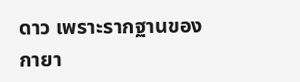ดาว เพราะรากฐานของกายา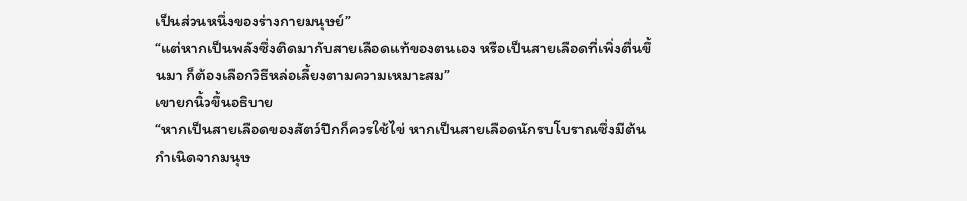เป็นส่วนหนึ่งของร่างกายมนุษย์”
“แต่หากเป็นพลังซึ่งติดมากับสายเลือดแท้ของตนเอง หรือเป็นสายเลือดที่เพิ่งตื่นขึ้นมา ก็ต้องเลือกวิธีหล่อเลี้ยงตามความเหมาะสม”
เขายกนิ้วขึ้นอธิบาย
“หากเป็นสายเลือดของสัตว์ปีกก็ควรใช้ไข่ หากเป็นสายเลือดนักรบโบราณซึ่งมีต้นกำเนิดจากมนุษ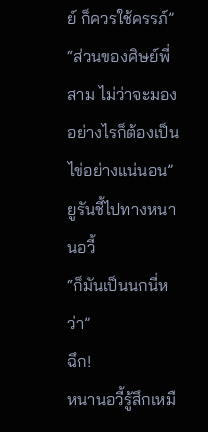ย์ ก็ควรใช้ครรภ์”
“ส่วนของศิษย์พี่สาม ไม่ว่าจะมองอย่างไรก็ต้องเป็นไข่อย่างแน่นอน”
ยูรันชี้ไปทางหนานอวี้
“ก็มันเป็นนกนี่หว่า”
ฉึก!
หนานอวี้รู้สึกเหมื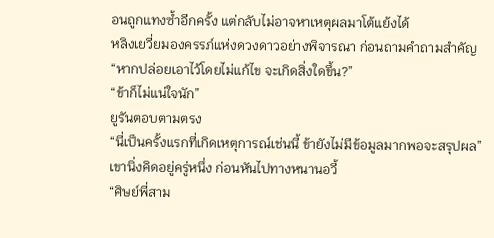อนถูกแทงซ้ำอีกครั้ง แต่กลับไม่อาจหาเหตุผลมาโต้แย้งได้
หลิงเยวี่ยมองครรภ์แห่งดวงดาวอย่างพิจารณา ก่อนถามคำถามสำคัญ
“หากปล่อยเอาไว้โดยไม่แก้ไข จะเกิดสิ่งใดขึ้น?”
“ข้าก็ไม่แน่ใจนัก”
ยูรันตอบตามตรง
“นี่เป็นครั้งแรกที่เกิดเหตุการณ์เช่นนี้ ข้ายังไม่มีข้อมูลมากพอจะสรุปผล”
เขานิ่งคิดอยู่ครู่หนึ่ง ก่อนหันไปทางหนานอวี้
“ศิษย์พี่สาม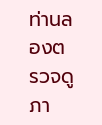ท่านลองตรวจดูภา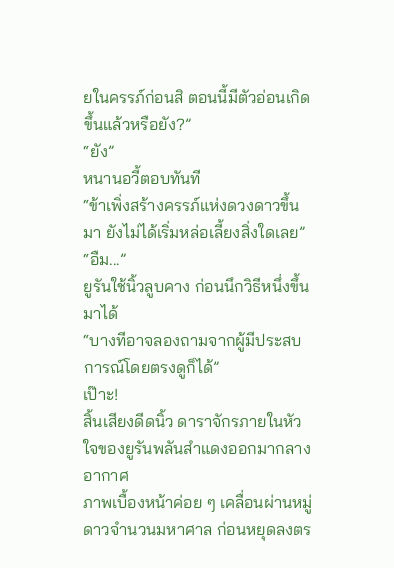ยในครรภ์ก่อนสิ ตอนนี้มีตัวอ่อนเกิดขึ้นแล้วหรือยัง?”
“ยัง”
หนานอวี้ตอบทันที
“ข้าเพิ่งสร้างครรภ์แห่งดวงดาวขึ้นมา ยังไม่ได้เริ่มหล่อเลี้ยงสิ่งใดเลย”
“อืม...”
ยูรันใช้นิ้วลูบคาง ก่อนนึกวิธีหนึ่งขึ้นมาได้
“บางทีอาจลองถามจากผู้มีประสบการณ์โดยตรงดูก็ได้”
เป๊าะ!
สิ้นเสียงดีดนิ้ว ดาราจักรภายในหัวใจของยูรันพลันสำแดงออกมากลางอากาศ
ภาพเบื้องหน้าค่อย ๆ เคลื่อนผ่านหมู่ดาวจำนวนมหาศาล ก่อนหยุดลงตร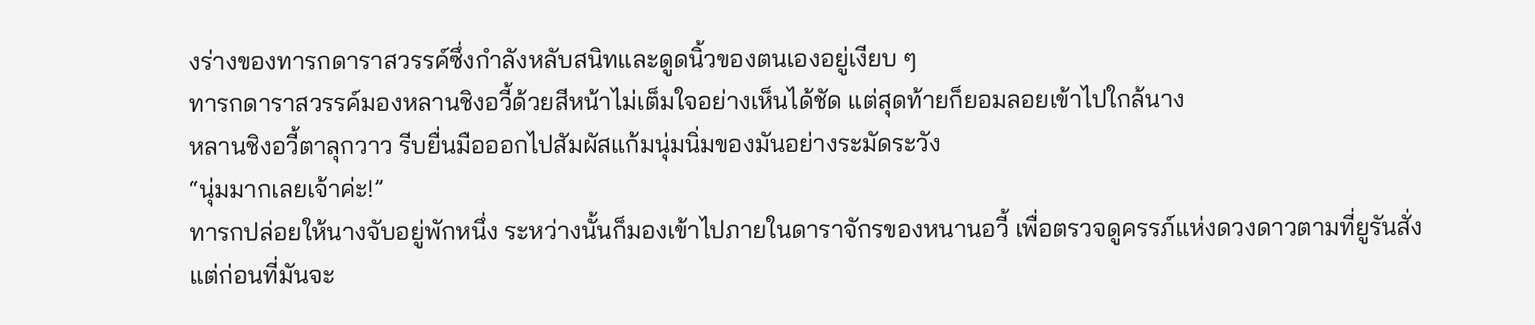งร่างของทารกดาราสวรรค์ซึ่งกำลังหลับสนิทและดูดนิ้วของตนเองอยู่เงียบ ๆ
ทารกดาราสวรรค์มองหลานชิงอวี้ด้วยสีหน้าไม่เต็มใจอย่างเห็นได้ชัด แต่สุดท้ายก็ยอมลอยเข้าไปใกล้นาง
หลานชิงอวี้ตาลุกวาว รีบยื่นมือออกไปสัมผัสแก้มนุ่มนิ่มของมันอย่างระมัดระวัง
“นุ่มมากเลยเจ้าค่ะ!”
ทารกปล่อยให้นางจับอยู่พักหนึ่ง ระหว่างนั้นก็มองเข้าไปภายในดาราจักรของหนานอวี้ เพื่อตรวจดูครรภ์แห่งดวงดาวตามที่ยูรันสั่ง
แต่ก่อนที่มันจะ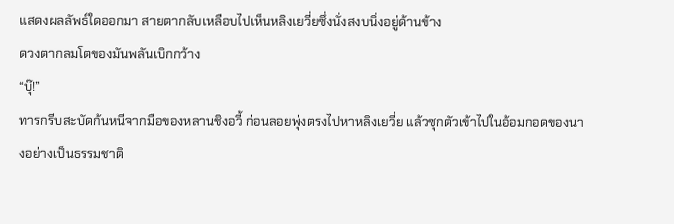แสดงผลลัพธ์ใดออกมา สายตากลับเหลือบไปเห็นหลิงเยวี่ยซึ่งนั่งสงบนิ่งอยู่ด้านข้าง
ดวงตากลมโตของมันพลันเบิกกว้าง
“บุ๊!”
ทารกรีบสะบัดก้นหนีจากมือของหลานชิงอวี้ ก่อนลอยพุ่งตรงไปหาหลิงเยวี่ย แล้วซุกตัวเข้าไปในอ้อมกอดของนางอย่างเป็นธรรมชาติ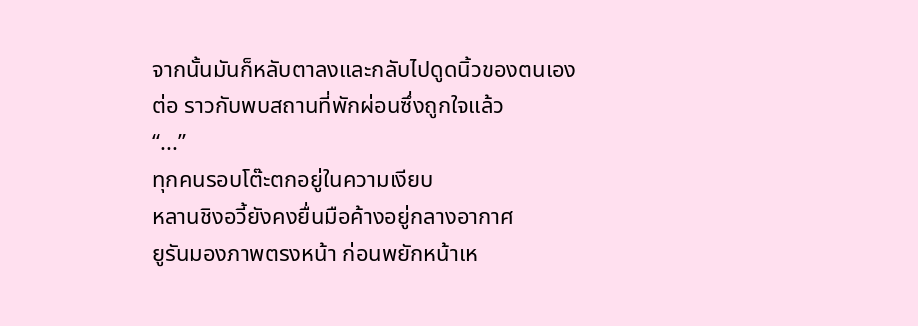จากนั้นมันก็หลับตาลงและกลับไปดูดนิ้วของตนเองต่อ ราวกับพบสถานที่พักผ่อนซึ่งถูกใจแล้ว
“...”
ทุกคนรอบโต๊ะตกอยู่ในความเงียบ
หลานชิงอวี้ยังคงยื่นมือค้างอยู่กลางอากาศ
ยูรันมองภาพตรงหน้า ก่อนพยักหน้าเห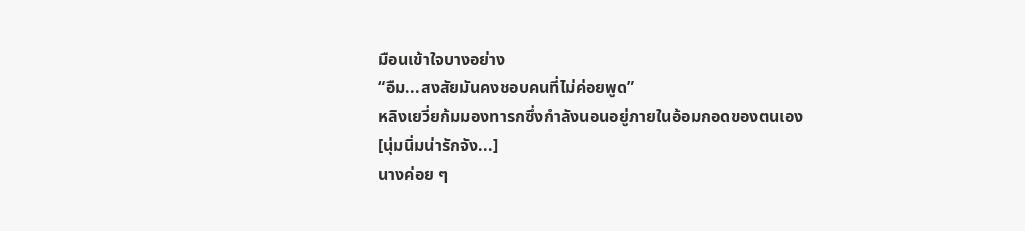มือนเข้าใจบางอย่าง
“อืม...สงสัยมันคงชอบคนที่ไม่ค่อยพูด”
หลิงเยวี่ยก้มมองทารกซึ่งกำลังนอนอยู่ภายในอ้อมกอดของตนเอง
[นุ่มนิ่มน่ารักจัง...]
นางค่อย ๆ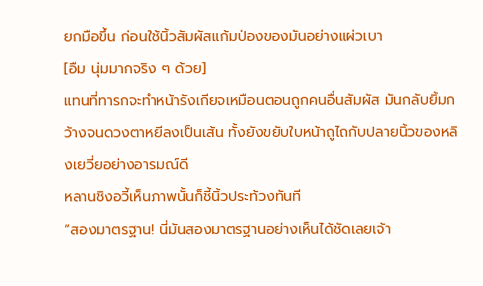ยกมือขึ้น ก่อนใช้นิ้วสัมผัสแก้มป่องของมันอย่างแผ่วเบา
[อืม นุ่มมากจริง ๆ ด้วย]
แทนที่ทารกจะทำหน้ารังเกียจเหมือนตอนถูกคนอื่นสัมผัส มันกลับยิ้มกว้างจนดวงตาหยีลงเป็นเส้น ทั้งยังขยับใบหน้าถูไถกับปลายนิ้วของหลิงเยวี่ยอย่างอารมณ์ดี
หลานชิงอวี้เห็นภาพนั้นก็ชี้นิ้วประท้วงทันที
“สองมาตรฐาน! นี่มันสองมาตรฐานอย่างเห็นได้ชัดเลยเจ้า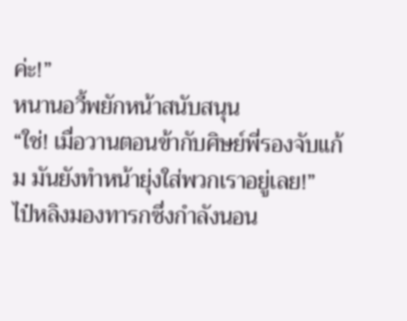ค่ะ!”
หนานอวี้พยักหน้าสนับสนุน
“ใช่! เมื่อวานตอนข้ากับศิษย์พี่รองจับแก้ม มันยังทำหน้ายุ่งใส่พวกเราอยู่เลย!”
ไป๋หลิงมองทารกซึ่งกำลังนอน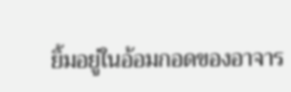ยิ้มอยู่ในอ้อมกอดของอาจาร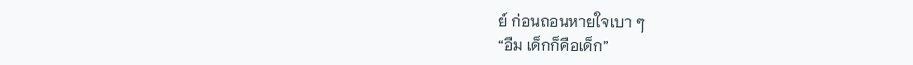ย์ ก่อนถอนหายใจเบา ๆ
“อืม เด็กก็คือเด็ก”